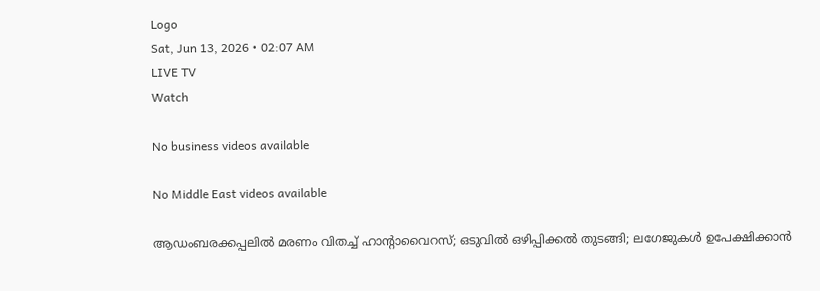Logo
Sat, Jun 13, 2026 • 02:07 AM
LIVE TV
Watch

No business videos available

No Middle East videos available

ആഡംബരക്കപ്പലിൽ മരണം വിതച്ച് ഹാന്റാവൈറസ്; ഒടുവിൽ ഒഴിപ്പിക്കൽ തുടങ്ങി; ലഗേജുകൾ ഉപേക്ഷിക്കാൻ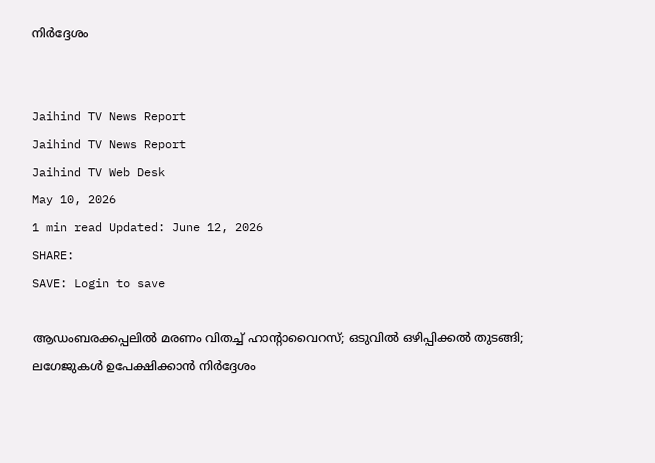നിർദ്ദേശം


Jaihind TV News Report
Jaihind TV News Report
Jaihind TV Web Desk
May 10, 2026
1 min read Updated: June 12, 2026
SHARE:
SAVE: Login to save

ആഡംബരക്കപ്പലിൽ മരണം വിതച്ച് ഹാന്റാവൈറസ്; ഒടുവിൽ ഒഴിപ്പിക്കൽ തുടങ്ങി; ലഗേജുകൾ ഉപേക്ഷിക്കാൻ നിർദ്ദേശം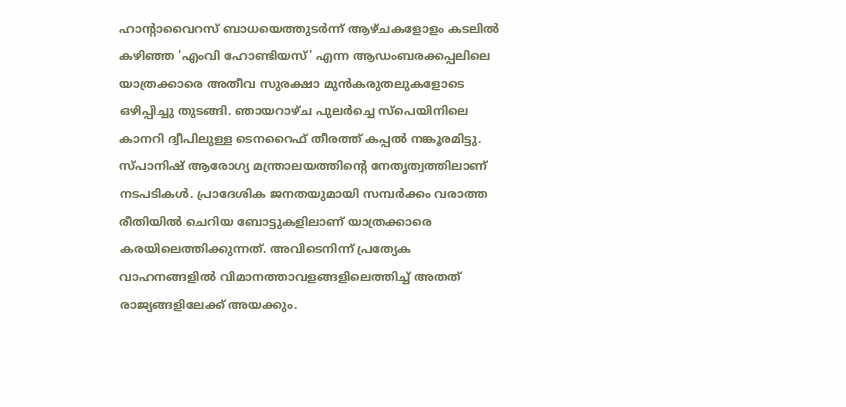ഹാന്റാവൈറസ് ബാധയെത്തുടര്‍ന്ന് ആഴ്ചകളോളം കടലില്‍ കഴിഞ്ഞ 'എംവി ഹോണ്ടിയസ്' എന്ന ആഡംബരക്കപ്പലിലെ യാത്രക്കാരെ അതീവ സുരക്ഷാ മുന്‍കരുതലുകളോടെ ഒഴിപ്പിച്ചു തുടങ്ങി. ഞായറാഴ്ച പുലര്‍ച്ചെ സ്‌പെയിനിലെ കാനറി ദ്വീപിലുള്ള ടെനറൈഫ് തീരത്ത് കപ്പല്‍ നങ്കൂരമിട്ടു. സ്പാനിഷ് ആരോഗ്യ മന്ത്രാലയത്തിന്റെ നേതൃത്വത്തിലാണ് നടപടികള്‍. പ്രാദേശിക ജനതയുമായി സമ്പര്‍ക്കം വരാത്ത രീതിയില്‍ ചെറിയ ബോട്ടുകളിലാണ് യാത്രക്കാരെ കരയിലെത്തിക്കുന്നത്. അവിടെനിന്ന് പ്രത്യേക വാഹനങ്ങളില്‍ വിമാനത്താവളങ്ങളിലെത്തിച്ച് അതത് രാജ്യങ്ങളിലേക്ക് അയക്കും.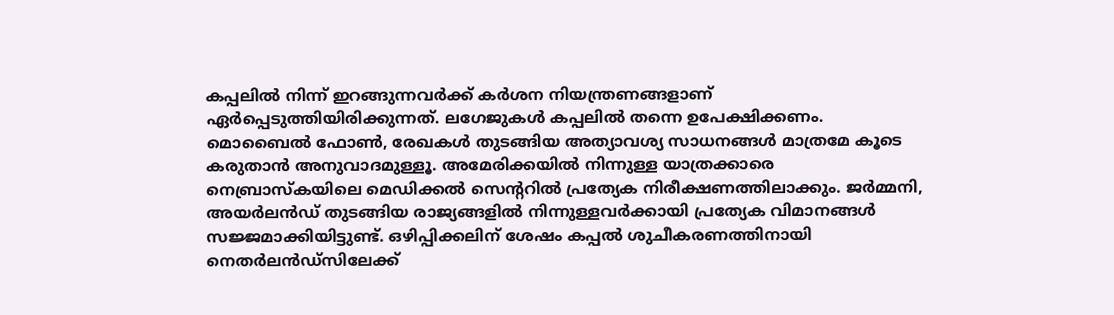കപ്പലില്‍ നിന്ന് ഇറങ്ങുന്നവര്‍ക്ക് കര്‍ശന നിയന്ത്രണങ്ങളാണ് ഏര്‍പ്പെടുത്തിയിരിക്കുന്നത്. ലഗേജുകള്‍ കപ്പലില്‍ തന്നെ ഉപേക്ഷിക്കണം. മൊബൈല്‍ ഫോണ്‍, രേഖകള്‍ തുടങ്ങിയ അത്യാവശ്യ സാധനങ്ങള്‍ മാത്രമേ കൂടെ കരുതാന്‍ അനുവാദമുള്ളൂ. അമേരിക്കയില്‍ നിന്നുള്ള യാത്രക്കാരെ നെബ്രാസ്‌കയിലെ മെഡിക്കല്‍ സെന്ററില്‍ പ്രത്യേക നിരീക്ഷണത്തിലാക്കും. ജര്‍മ്മനി, അയര്‍ലന്‍ഡ് തുടങ്ങിയ രാജ്യങ്ങളില്‍ നിന്നുള്ളവര്‍ക്കായി പ്രത്യേക വിമാനങ്ങള്‍ സജ്ജമാക്കിയിട്ടുണ്ട്. ഒഴിപ്പിക്കലിന് ശേഷം കപ്പല്‍ ശുചീകരണത്തിനായി നെതര്‍ലന്‍ഡ്സിലേക്ക്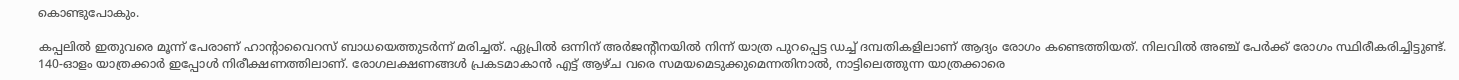കൊണ്ടുപോകും.

കപ്പലില്‍ ഇതുവരെ മൂന്ന് പേരാണ് ഹാന്റാവൈറസ് ബാധയെത്തുടര്‍ന്ന് മരിച്ചത്. ഏപ്രില്‍ ഒന്നിന് അര്‍ജന്റീനയില്‍ നിന്ന് യാത്ര പുറപ്പെട്ട ഡച്ച് ദമ്പതികളിലാണ് ആദ്യം രോഗം കണ്ടെത്തിയത്. നിലവില്‍ അഞ്ച് പേര്‍ക്ക് രോഗം സ്ഥിരീകരിച്ചിട്ടുണ്ട്. 140-ഓളം യാത്രക്കാര്‍ ഇപ്പോള്‍ നിരീക്ഷണത്തിലാണ്. രോഗലക്ഷണങ്ങള്‍ പ്രകടമാകാന്‍ എട്ട് ആഴ്ച വരെ സമയമെടുക്കുമെന്നതിനാല്‍, നാട്ടിലെത്തുന്ന യാത്രക്കാരെ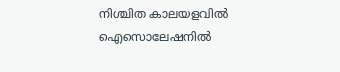നിശ്ചിത കാലയളവില്‍ ഐസൊലേഷനില്‍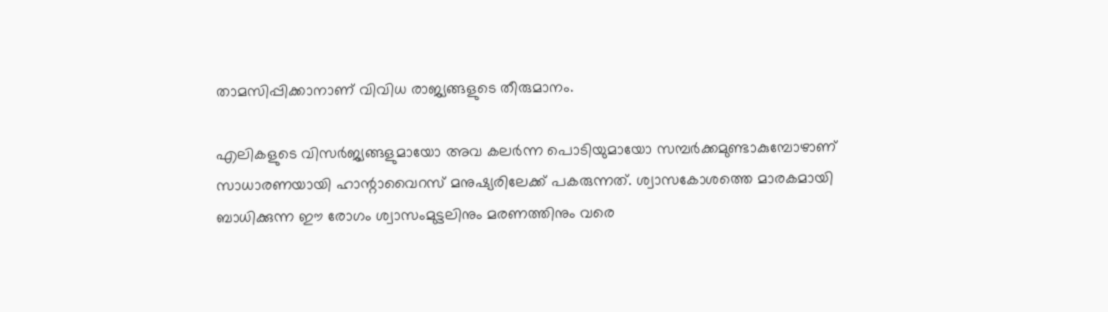താമസിപ്പിക്കാനാണ് വിവിധ രാജ്യങ്ങളുടെ തീരുമാനം.

എലികളുടെ വിസര്‍ജ്യങ്ങളുമായോ അവ കലര്‍ന്ന പൊടിയുമായോ സമ്പര്‍ക്കമുണ്ടാകുമ്പോഴാണ് സാധാരണയായി ഹാന്റാവൈറസ് മനുഷ്യരിലേക്ക് പകരുന്നത്. ശ്വാസകോശത്തെ മാരകമായി ബാധിക്കുന്ന ഈ രോഗം ശ്വാസംമുട്ടലിനും മരണത്തിനും വരെ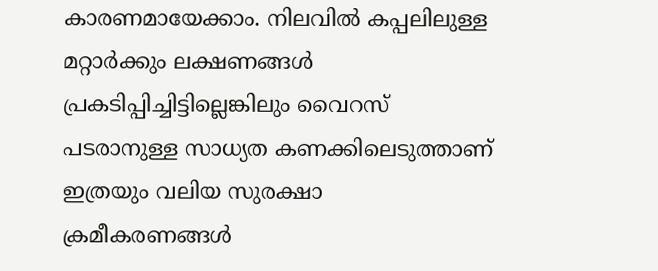കാരണമായേക്കാം. നിലവില്‍ കപ്പലിലുള്ള മറ്റാര്‍ക്കും ലക്ഷണങ്ങള്‍ പ്രകടിപ്പിച്ചിട്ടില്ലെങ്കിലും വൈറസ് പടരാനുള്ള സാധ്യത കണക്കിലെടുത്താണ് ഇത്രയും വലിയ സുരക്ഷാ ക്രമീകരണങ്ങള്‍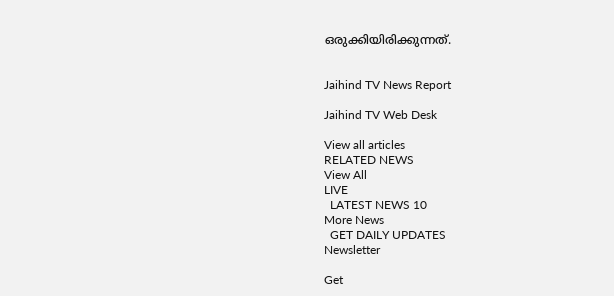ഒരുക്കിയിരിക്കുന്നത്.


Jaihind TV News Report

Jaihind TV Web Desk

View all articles
RELATED NEWS
View All
LIVE
  LATEST NEWS 10
More News
  GET DAILY UPDATES
Newsletter

Get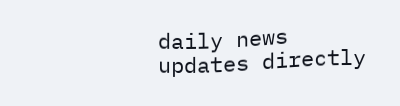daily news updates directly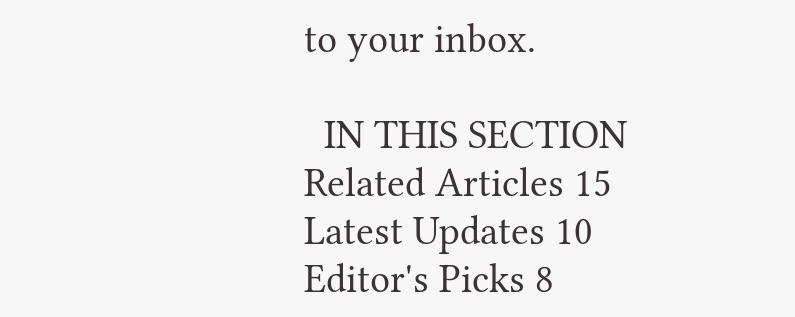to your inbox.

  IN THIS SECTION
Related Articles 15
Latest Updates 10
Editor's Picks 8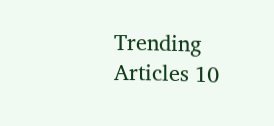Trending Articles 10